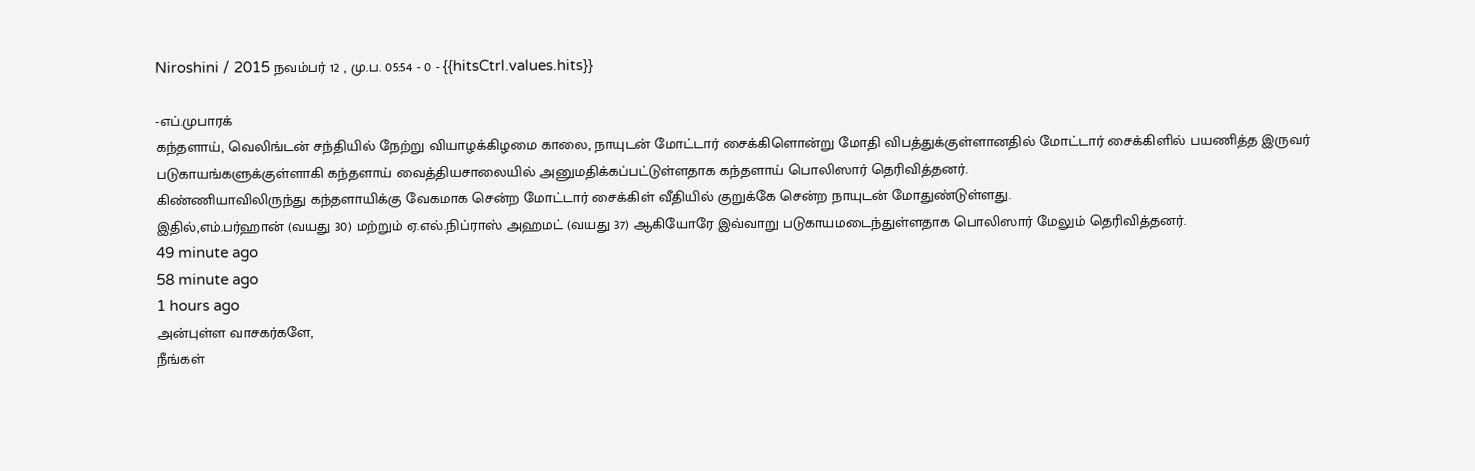Niroshini / 2015 நவம்பர் 12 , மு.ப. 05:54 - 0 - {{hitsCtrl.values.hits}}

-எப்.முபாரக்
கந்தளாய், வெலிங்டன் சந்தியில் நேற்று வியாழக்கிழமை காலை, நாயுடன் மோட்டார் சைக்கிளொன்று மோதி விபத்துக்குள்ளானதில் மோட்டார் சைக்கிளில் பயணித்த இருவர் படுகாயங்களுக்குள்ளாகி கந்தளாய் வைத்தியசாலையில் அனுமதிக்கப்பட்டுள்ளதாக கந்தளாய் பொலிஸார் தெரிவித்தனர்.
கிண்ணியாவிலிருந்து கந்தளாயிக்கு வேகமாக சென்ற மோட்டார் சைக்கிள் வீதியில் குறுக்கே சென்ற நாயுடன் மோதுண்டுள்ளது.
இதில்,எம்.பர்ஹான் (வயது 30) மற்றும் ஏ.எல்.நிப்ராஸ் அஹமட் (வயது 37) ஆகியோரே இவ்வாறு படுகாயமடைந்துள்ளதாக பொலிஸார் மேலும் தெரிவித்தனர்.
49 minute ago
58 minute ago
1 hours ago
அன்புள்ள வாசகர்களே,
நீங்கள்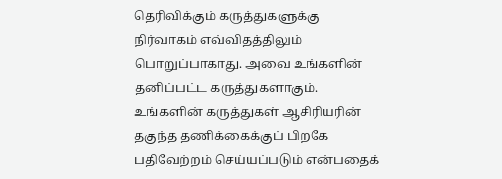தெரிவிக்கும் கருத்துகளுக்கு நிர்வாகம் எவ்விதத்திலும் பொறுப்பாகாது. அவை உங்களின் தனிப்பட்ட கருத்துகளாகும். உங்களின் கருத்துகள் ஆசிரியரின் தகுந்த தணிக்கைக்குப் பிறகே பதிவேற்றம் செய்யப்படும் என்பதைக்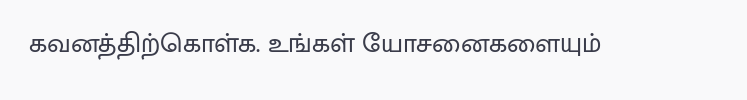கவனத்திற்கொள்க. உங்கள் யோசனைகளையும்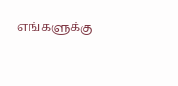எங்களுக்கு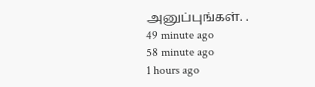அனுப்புங்கள். .
49 minute ago
58 minute ago
1 hours ago